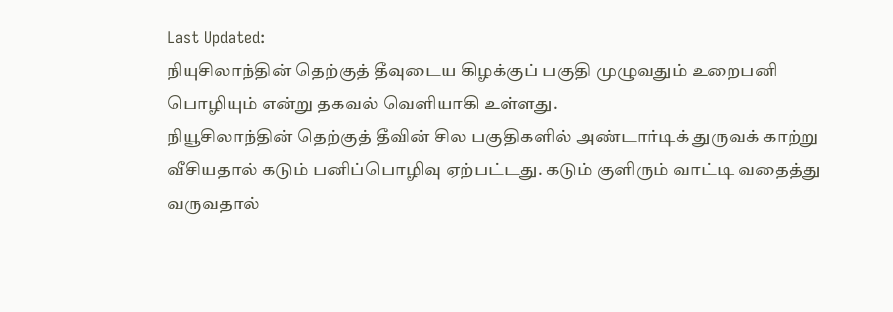Last Updated:
நியுசிலாந்தின் தெற்குத் தீவுடைய கிழக்குப் பகுதி முழுவதும் உறைபனி பொழியும் என்று தகவல் வெளியாகி உள்ளது.
நியூசிலாந்தின் தெற்குத் தீவின் சில பகுதிகளில் அண்டார்டிக் துருவக் காற்று வீசியதால் கடும் பனிப்பொழிவு ஏற்பட்டது. கடும் குளிரும் வாட்டி வதைத்து வருவதால்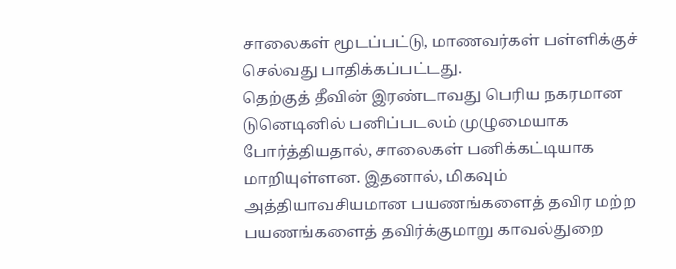சாலைகள் மூடப்பட்டு, மாணவர்கள் பள்ளிக்குச் செல்வது பாதிக்கப்பட்டது.
தெற்குத் தீவின் இரண்டாவது பெரிய நகரமான டுனெடினில் பனிப்படலம் முழுமையாக போர்த்தியதால், சாலைகள் பனிக்கட்டியாக மாறியுள்ளன. இதனால், மிகவும் அத்தியாவசியமான பயணங்களைத் தவிர மற்ற பயணங்களைத் தவிர்க்குமாறு காவல்துறை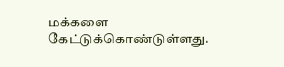மக்களை கேட்டுக்கொண்டுள்ளது.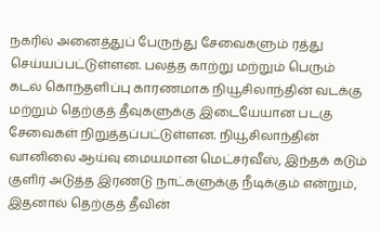நகரில் அனைத்துப் பேருந்து சேவைகளும் ரத்து செய்யப்பட்டுள்ளன. பலத்த காற்று மற்றும் பெரும் கடல் கொந்தளிப்பு காரணமாக நியூசிலாந்தின் வடக்கு மற்றும் தெற்குத் தீவுகளுக்கு இடையேயான படகு சேவைகள் நிறுத்தப்பட்டுள்ளன. நியூசிலாந்தின் வானிலை ஆய்வு மையமான மெட்சர்வீஸ், இந்தக் கடும் குளிர் அடுத்த இரண்டு நாட்களுக்கு நீடிக்கும் என்றும், இதனால் தெற்குத் தீவின்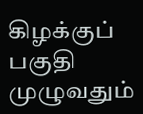கிழக்குப் பகுதி முழுவதும்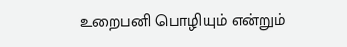உறைபனி பொழியும் என்றும்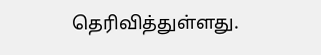தெரிவித்துள்ளது.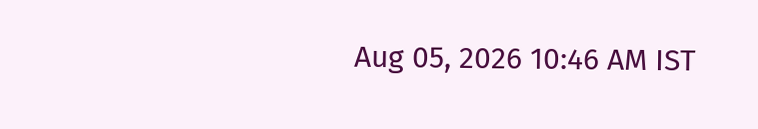Aug 05, 2026 10:46 AM IST